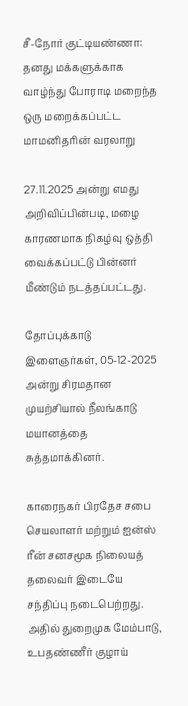சீ-நோர் குட்டியண்ணா: தனது மக்களுக்காக வாழ்ந்து போராடி மறைந்த ஒரு மறைக்கப்பட்ட மாமனிதரின் வரலாறு

27.11.2025 அன்று எமது அறிவிப்பின்படி, மழை காரணமாக நிகழ்வு ஒத்தி வைக்கப்பட்டு பின்னர் மீண்டும் நடத்தப்பட்டது.

தோப்புக்காடு இளைஞர்கள், 05-12-2025 அன்று சிரமதான முயற்சியால் நீலங்காடு மயானத்தை சுத்தமாக்கினர்.

காரைநகர் பிரதேச சபை செயலாளர் மற்றும் ஐன்ஸ் ரீன் சனசமூக நிலையத் தலைவர் இடையே சந்திப்பு நடைபெற்றது. அதில் துறைமுக மேம்பாடு, உபதண்ணீர் குழாய்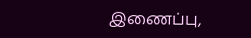இணைப்பு,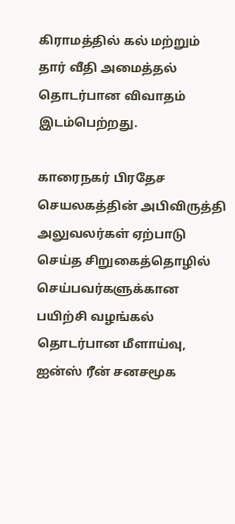கிராமத்தில் கல் மற்றும் தார் வீதி அமைத்தல் தொடர்பான விவாதம் இடம்பெற்றது.

காரைநகர் பிரதேச செயலகத்தின் அபிவிருத்தி அலுவலர்கள் ஏற்பாடு செய்த சிறுகைத்தொழில் செய்பவர்களுக்கான பயிற்சி வழங்கல் தொடர்பான மீளாய்வு, ஐன்ஸ் ரீன் சனசமூக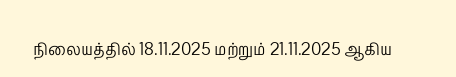நிலையத்தில் 18.11.2025 மற்றும் 21.11.2025 ஆகிய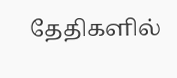தேதிகளில்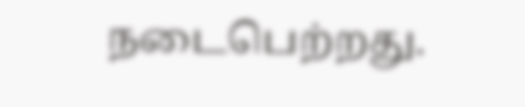நடைபெற்றது.